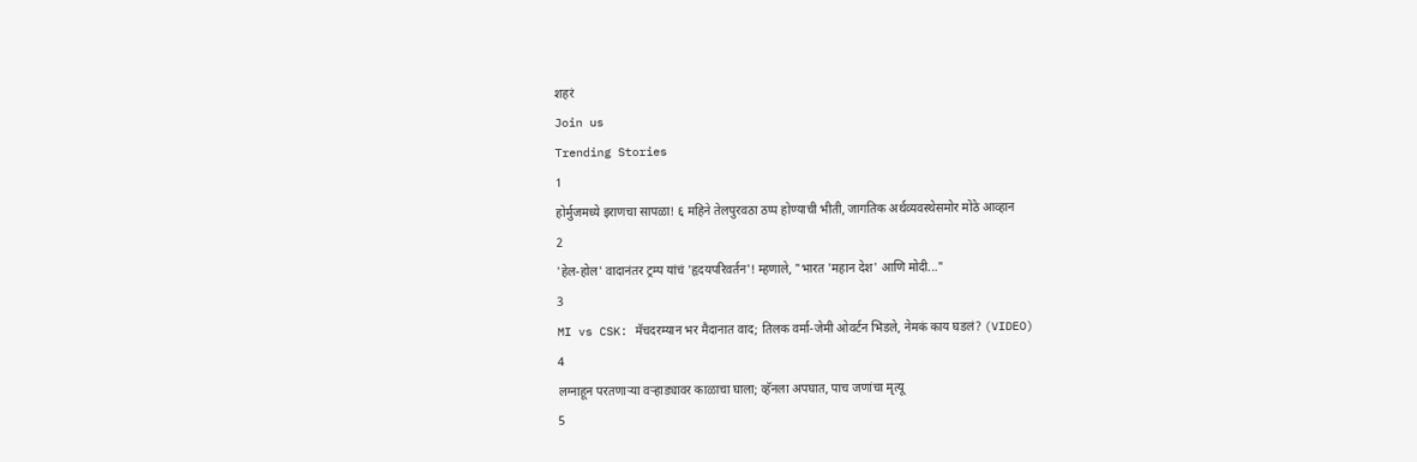शहरं
Join us
Trending Stories
1
होर्मुजमध्ये इराणचा सापळा! ६ महिने तेलपुरवठा ठप्प होण्याची भीती, जागतिक अर्थव्यवस्थेसमोर मोठे आव्हान
2
'हेल-होल' वादानंतर ट्रम्प यांचं 'हृदयपरिवर्तन'! म्हणाले, "भारत 'महान देश' आणि मोदी..."
3
MI vs CSK: मॅचदरम्यान भर मैदानात वाद; तिलक वर्मा-जेमी ओवर्टन भिडले, नेमकं काय घडलं? (VIDEO)
4
लग्नाहून परतणाऱ्या वऱ्हाड्यावर काळाचा घाला; व्हॅनला अपघात, पाच जणांचा मृत्यू
5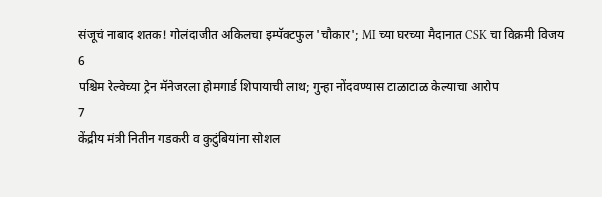संजूचं नाबाद शतक! गोलंदाजीत अकिलचा इम्पॅक्टफुल 'चौकार'; MI च्या घरच्या मैदानात CSK चा विक्रमी विजय
6
पश्चिम रेल्वेच्या ट्रेन मॅनेजरला होमगार्ड शिपायाची लाथ; गुन्हा नोंदवण्यास टाळाटाळ केल्याचा आरोप
7
केंद्रीय मंत्री नितीन गडकरी व कुटुंबियांना सोशल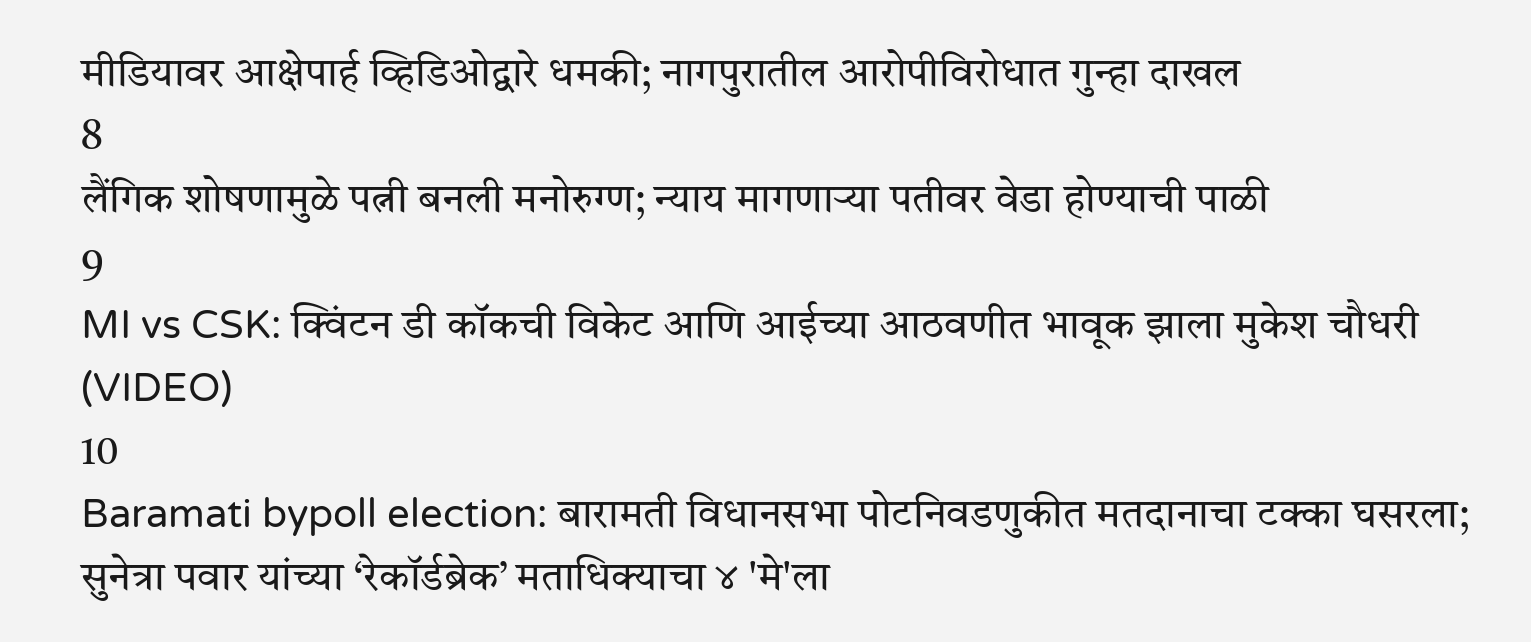मीडियावर आक्षेपार्ह व्हिडिओद्वारे धमकी; नागपुरातील आरोपीविरोधात गुन्हा दाखल
8
लैंगिक शोषणामुळे पत्नी बनली मनोरुग्ण; न्याय मागणाऱ्या पतीवर वेडा होण्याची पाळी
9
MI vs CSK: क्विंटन डी कॉकची विकेट आणि आईच्या आठवणीत भावूक झाला मुकेश चौधरी (VIDEO)
10
Baramati bypoll election: बारामती विधानसभा पोटनिवडणुकीत मतदानाचा टक्का घसरला; सुनेत्रा पवार यांच्या ‘रेकॉर्डब्रेक’ मताधिक्याचा ४ 'मे'ला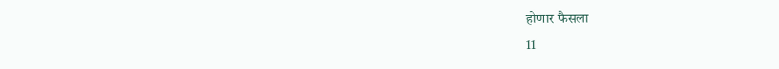होणार फैसला
11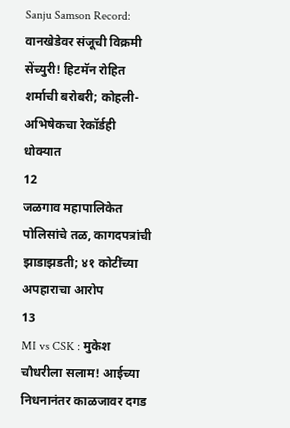Sanju Samson Record: वानखेडेवर संजूची विक्रमी सेंच्युरी! हिटमॅन रोहित शर्माची बरोबरी; कोहली-अभिषेकचा रेकॉर्डही धोक्यात
12
जळगाव महापालिकेत पोलिसांचे तळ, कागदपत्रांची झाडाझडती; ४१ कोटींच्या अपहाराचा आरोप
13
MI vs CSK : मुकेश चौधरीला सलाम! आईच्या निधनानंतर काळजावर दगड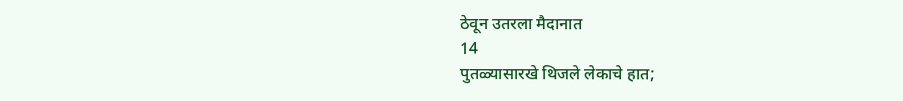ठेवून उतरला मैदानात
14
पुतळ्यासारखे थिजले लेकाचे हात;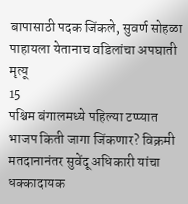बापासाठी पदक जिंकले, सुवर्ण सोहळा पाहायला येतानाच वडिलांचा अपघाती मृत्यू
15
पश्चिम बंगालमध्ये पहिल्या टप्प्यात भाजप किती जागा जिंकणार? विक्रमी मतदानानंतर सुवेंदू अधिकारी यांचा धक्कादायक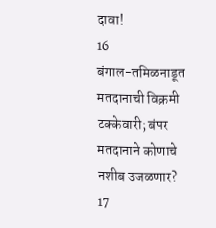दावा!
16
बंगाल-तमिळनाडूत मतदानाची विक्रमी टक्केवारी; बंपर मतदानाने कोणाचे नशीब उजळणार?
17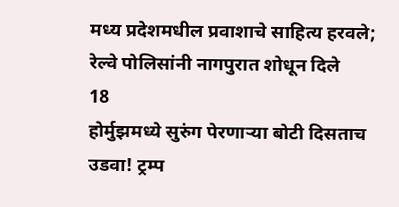मध्य प्रदेशमधील प्रवाशाचे साहित्य हरवले; रेल्वे पोलिसांनी नागपुरात शोधून दिले
18
होर्मुझमध्ये सुरुंग पेरणाऱ्या बोटी दिसताच उडवा! ट्रम्प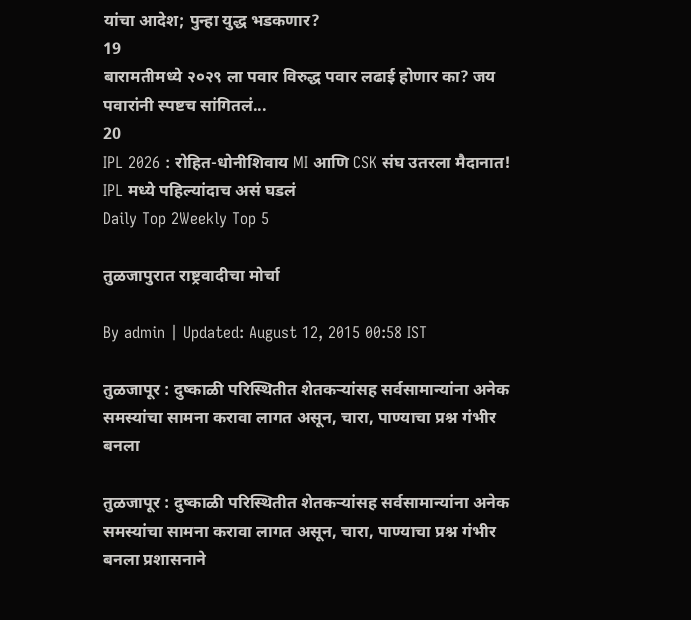यांचा आदेश; पुन्हा युद्ध भडकणार?
19
बारामतीमध्ये २०२९ ला पवार विरुद्ध पवार लढाई होणार का? जय पवारांनी स्पष्टच सांगितलं...
20
IPL 2026 : रोहित-धोनीशिवाय MI आणि CSK संघ उतरला मैदानात! IPL मध्ये पहिल्यांदाच असं घडलं
Daily Top 2Weekly Top 5

तुळजापुरात राष्ट्रवादीचा मोर्चा

By admin | Updated: August 12, 2015 00:58 IST

तुळजापूर : दुष्काळी परिस्थितीत शेतकऱ्यांसह सर्वसामान्यांना अनेक समस्यांचा सामना करावा लागत असून, चारा, पाण्याचा प्रश्न गंभीर बनला

तुळजापूर : दुष्काळी परिस्थितीत शेतकऱ्यांसह सर्वसामान्यांना अनेक समस्यांचा सामना करावा लागत असून, चारा, पाण्याचा प्रश्न गंभीर बनला प्रशासनाने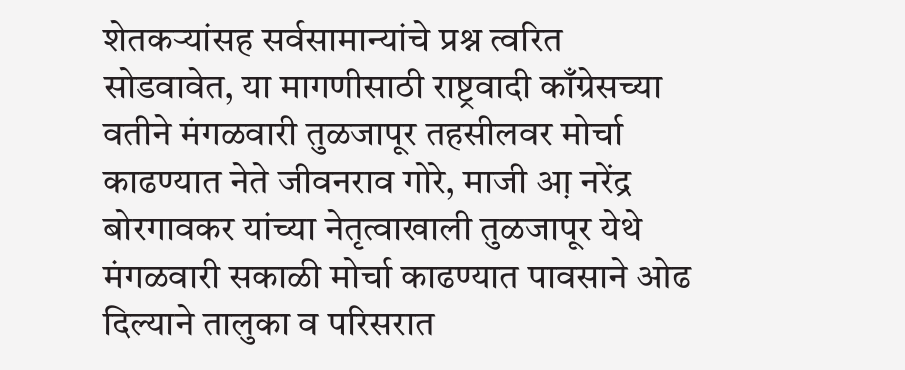शेतकऱ्यांसह सर्वसामान्यांचे प्रश्न त्वरित सोडवावेत, या मागणीसाठी राष्ट्रवादी काँग्रेसच्या वतीने मंगळवारी तुळजापूर तहसीलवर मोर्चा काढण्यात नेते जीवनराव गोरे, माजी आ़ नरेंद्र बोरगावकर यांच्या नेतृत्वाखाली तुळजापूर येथे मंगळवारी सकाळी मोर्चा काढण्यात पावसाने ओढ दिल्याने तालुका व परिसरात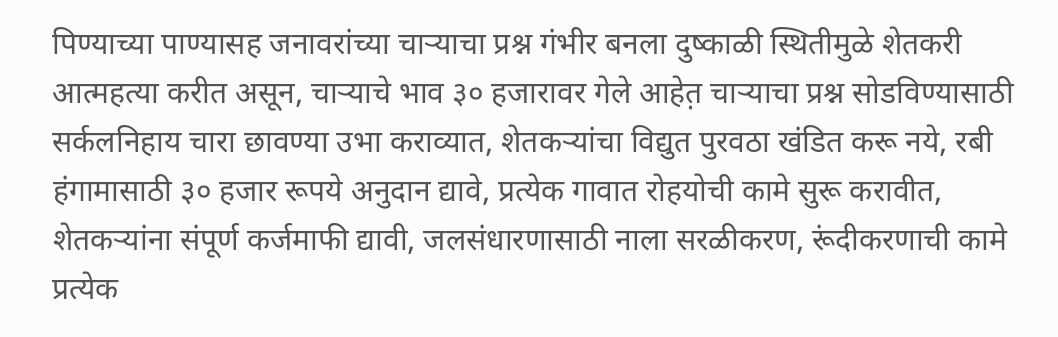पिण्याच्या पाण्यासह जनावरांच्या चाऱ्याचा प्रश्न गंभीर बनला दुष्काळी स्थितीमुळे शेतकरी आत्महत्या करीत असून, चाऱ्याचे भाव ३० हजारावर गेले आहेत़ चाऱ्याचा प्रश्न सोडविण्यासाठी सर्कलनिहाय चारा छावण्या उभा कराव्यात, शेतकऱ्यांचा विद्युत पुरवठा खंडित करू नये, रबी हंगामासाठी ३० हजार रूपये अनुदान द्यावे, प्रत्येक गावात रोहयोची कामे सुरू करावीत, शेतकऱ्यांना संपूर्ण कर्जमाफी द्यावी, जलसंधारणासाठी नाला सरळीकरण, रूंदीकरणाची कामे प्रत्येक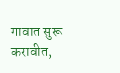गावात सुरू करावीत,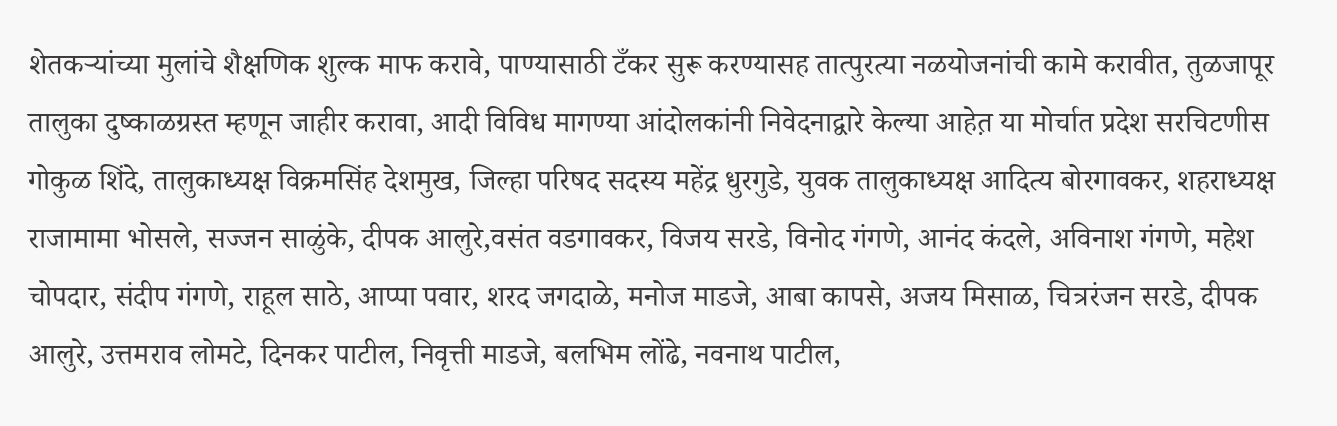शेतकऱ्यांच्या मुलांचे शैक्षणिक शुल्क माफ करावे, पाण्यासाठी टँकर सुरू करण्यासह तात्पुरत्या नळयोजनांची कामे करावीत, तुळजापूर तालुका दुष्काळग्रस्त म्हणून जाहीर करावा, आदी विविध मागण्या आंदोलकांनी निवेदनाद्वारे केल्या आहेत़ या मोर्चात प्रदेश सरचिटणीस गोकुळ शिंदे, तालुकाध्यक्ष विक्रमसिंह देशमुख, जिल्हा परिषद सदस्य महेंद्र धुरगुडे, युवक तालुकाध्यक्ष आदित्य बोरगावकर, शहराध्यक्ष राजामामा भोसले, सज्जन साळुंके, दीपक आलुरे,वसंत वडगावकर, विजय सरडे, विनोद गंगणे, आनंद कंदले, अविनाश गंगणे, महेश चोपदार, संदीप गंगणे, राहूल साठे, आप्पा पवार, शरद जगदाळे, मनोज माडजे, आबा कापसे, अजय मिसाळ, चित्ररंजन सरडे, दीपक आलुरे, उत्तमराव लोमटे, दिनकर पाटील, निवृत्ती माडजे, बलभिम लोंढे, नवनाथ पाटील,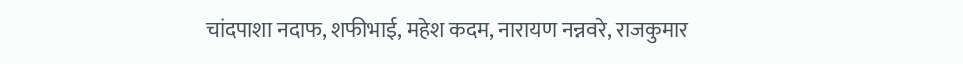चांदपाशा नदाफ, शफीभाई, महेश कदम, नारायण नन्नवरे, राजकुमार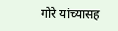गोरे यांच्यासह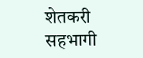शेतकरी सहभागी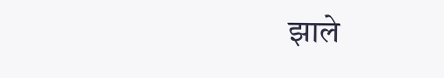झाले